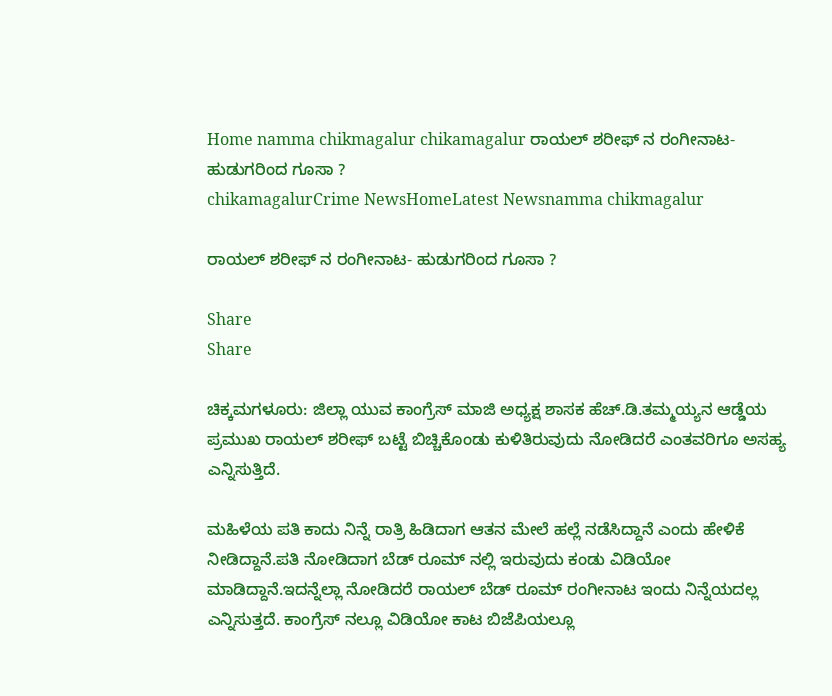Home namma chikmagalur chikamagalur ರಾಯಲ್ ಶರೀಫ್ ನ ರಂಗೀನಾಟ- ಹುಡುಗರಿಂದ ಗೂಸಾ ?
chikamagalurCrime NewsHomeLatest Newsnamma chikmagalur

ರಾಯಲ್ ಶರೀಫ್ ನ ರಂಗೀನಾಟ- ಹುಡುಗರಿಂದ ಗೂಸಾ ?

Share
Share

ಚಿಕ್ಕಮಗಳೂರು: ಜಿಲ್ಲಾ ಯುವ ಕಾಂಗ್ರೆಸ್ ಮಾಜಿ ಅಧ್ಯಕ್ಷ ಶಾಸಕ ಹೆಚ್.ಡಿ.ತಮ್ಮಯ್ಯನ ಆಡ್ಡೆಯ ಪ್ರಮುಖ ರಾಯಲ್ ಶರೀಫ್ ಬಟ್ಟೆ ಬಿಚ್ಚಿಕೊಂಡು ಕುಳಿತಿರುವುದು ನೋಡಿದರೆ ಎಂತವರಿಗೂ ಅಸಹ್ಯ ಎನ್ನಿಸುತ್ತಿದೆ.

ಮಹಿಳೆಯ ಪತಿ ಕಾದು ನಿನ್ನೆ ರಾತ್ರಿ ಹಿಡಿದಾಗ ಆತನ ಮೇಲೆ ಹಲ್ಲೆ ನಡೆಸಿದ್ದಾನೆ ಎಂದು ಹೇಳಿಕೆ ನೀಡಿದ್ದಾನೆ.ಪತಿ ನೋಡಿದಾಗ ಬೆಡ್ ರೂಮ್ ನಲ್ಲಿ ಇರುವುದು ಕಂಡು ವಿಡಿಯೋ ಮಾಡಿದ್ದಾನೆ.ಇದನ್ನೆಲ್ಲಾ ನೋಡಿದರೆ ರಾಯಲ್ ಬೆಡ್ ರೂಮ್ ರಂಗೀನಾಟ ಇಂದು ನಿನ್ನೆಯದಲ್ಲ ಎನ್ನಿಸುತ್ತದೆ. ಕಾಂಗ್ರೆಸ್ ನಲ್ಲೂ ವಿಡಿಯೋ ಕಾಟ ಬಿಜೆಪಿಯಲ್ಲೂ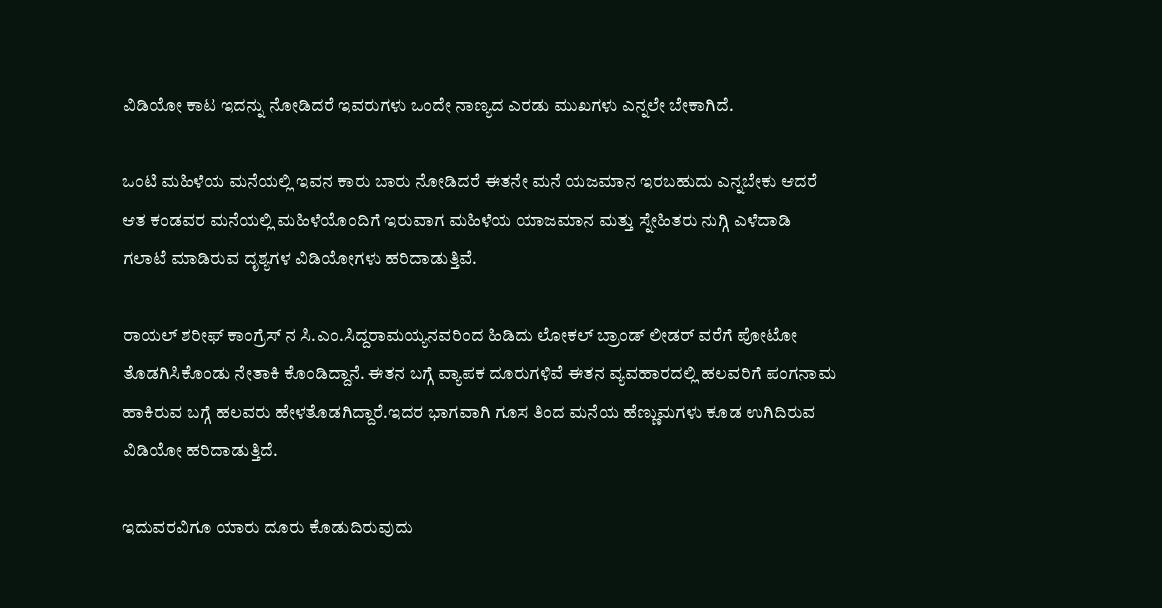ವಿಡಿಯೋ ಕಾಟ ಇದನ್ನು ನೋಡಿದರೆ ಇವರುಗಳು ಒಂದೇ ನಾಣ್ಯದ ಎರಡು ಮುಖಗಳು ಎನ್ನಲೇ ಬೇಕಾಗಿದೆ.

ಒಂಟಿ ಮಹಿಳೆಯ ಮನೆಯಲ್ಲಿ ಇವನ ಕಾರು ಬಾರು ನೋಡಿದರೆ ಈತನೇ ಮನೆ ಯಜಮಾನ ಇರಬಹುದು ಎನ್ನಬೇಕು ಆದರೆ ಆತ ಕಂಡವರ ಮನೆಯಲ್ಲಿ ಮಹಿಳೆಯೊಂದಿಗೆ ಇರುವಾಗ ಮಹಿಳೆಯ ಯಾಜಮಾನ ಮತ್ತು ಸ್ನೇಹಿತರು ನುಗ್ಗಿ ಎಳೆದಾಡಿ ಗಲಾಟೆ ಮಾಡಿರುವ ದೃಶ್ಯಗಳ ವಿಡಿಯೋಗಳು ಹರಿದಾಡುತ್ತಿವೆ.

ರಾಯಲ್ ಶರೀಫ್ ಕಾಂಗ್ರೆಸ್ ನ ಸಿ.ಎಂ.ಸಿದ್ದರಾಮಯ್ಯನವರಿಂದ ಹಿಡಿದು ಲೋಕಲ್ ಬ್ರಾಂಡ್ ಲೀಡರ್ ವರೆಗೆ ಪೋಟೋ ತೊಡಗಿಸಿಕೊಂಡು ನೇತಾಕಿ ಕೊಂಡಿದ್ದಾನೆ. ಈತನ ಬಗ್ಗೆ ವ್ಯಾಪಕ ದೂರುಗಳಿವೆ ಈತನ ವ್ಯವಹಾರದಲ್ಲಿ ಹಲವರಿಗೆ ಪಂಗನಾಮ ಹಾಕಿರುವ ಬಗ್ಗೆ ಹಲವರು ಹೇಳತೊಡಗಿದ್ದಾರೆ.ಇದರ ಭಾಗವಾಗಿ ಗೂಸ ತಿಂದ ಮನೆಯ ಹೆಣ್ಣುಮಗಳು ಕೂಡ ಉಗಿದಿರುವ ವಿಡಿಯೋ ಹರಿದಾಡುತ್ತಿದೆ.

ಇದುವರವಿಗೂ ಯಾರು ದೂರು ಕೊಡುದಿರುವುದು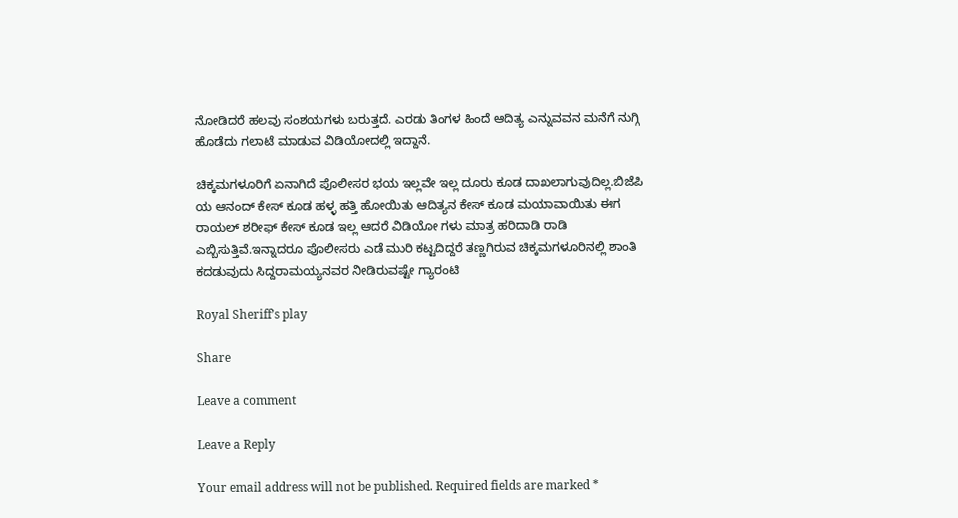ನೋಡಿದರೆ ಹಲವು ಸಂಶಯಗಳು ಬರುತ್ತದೆ. ಎರಡು ತಿಂಗಳ ಹಿಂದೆ ಆದಿತ್ಯ ಎನ್ನುವವನ ಮನೆಗೆ ನುಗ್ಗಿ ಹೊಡೆದು ಗಲಾಟೆ ಮಾಡುವ ವಿಡಿಯೋದಲ್ಲಿ ಇದ್ದಾನೆ.

ಚಿಕ್ಕಮಗಳೂರಿಗೆ ಏನಾಗಿದೆ ಪೊಲೀಸರ ಭಯ ಇಲ್ಲವೇ ಇಲ್ಲ ದೂರು ಕೂಡ ದಾಖಲಾಗುವುದಿಲ್ಲ.ಬಿಜೆಪಿ ಯ ಆನಂದ್ ಕೇಸ್ ಕೂಡ ಹಳ್ಳ ಹತ್ತಿ ಹೋಯಿತು ಆದಿತ್ಯನ ಕೇಸ್ ಕೂಡ ಮಯಾವಾಯಿತು ಈಗ ರಾಯಲ್ ಶರೀಫ್ ಕೇಸ್ ಕೂಡ ಇಲ್ಲ ಆದರೆ ವಿಡಿಯೋ ಗಳು ಮಾತ್ರ ಹರಿದಾಡಿ ರಾಡಿ ಎಬ್ಬಿಸುತ್ತಿವೆ.ಇನ್ನಾದರೂ ಪೊಲೀಸರು ಎಡೆ ಮುರಿ ಕಟ್ಟದಿದ್ದರೆ ತಣ್ಣಗಿರುವ ಚಿಕ್ಕಮಗಳೂರಿನಲ್ಲಿ ಶಾಂತಿ ಕದಡುವುದು ಸಿದ್ದರಾಮಯ್ಯನವರ ನೀಡಿರುವಷ್ಟೇ ಗ್ಯಾರಂಟಿ

Royal Sheriff’s play

Share

Leave a comment

Leave a Reply

Your email address will not be published. Required fields are marked *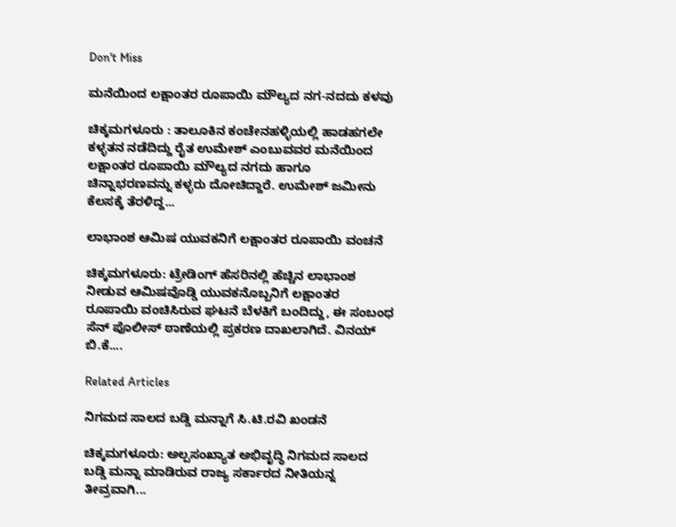Don't Miss

ಮನೆಯಿಂದ ಲಕ್ಷಾಂತರ ರೂಪಾಯಿ ಮೌಲ್ಯದ ನಗ-ನದದು ಕಳವು

ಚಿಕ್ಕಮಗಳೂರು : ತಾಲೂಕಿನ ಕಂಚೇನಹಳ್ಳಿಯಲ್ಲಿ ಹಾಡಹಗಲೇ ಕಳ್ಳತನ ನಡೆದಿದ್ದು ರೈತ ಉಮೇಶ್ ಎಂಬುವವರ ಮನೆಯಿಂದ ಲಕ್ಷಾಂತರ ರೂಪಾಯಿ ಮೌಲ್ಯದ ನಗದು ಹಾಗೂ ಚಿನ್ನಾಭರಣವನ್ನು ಕಳ್ಳರು ದೋಚಿದ್ದಾರೆ. ಉಮೇಶ್ ಜಮೀನು ಕೆಲಸಕ್ಕೆ ತೆರಳಿದ್ದ...

ಲಾಭಾಂಶ ಆಮಿಷ ಯುವಕನಿಗೆ ಲಕ್ಷಾಂತರ ರೂಪಾಯಿ ವಂಚನೆ

ಚಿಕ್ಕಮಗಳೂರು: ಟ್ರೇಡಿಂಗ್ ಹೆಸರಿನಲ್ಲಿ ಹೆಚ್ಚಿನ ಲಾಭಾಂಶ ನೀಡುವ ಆಮಿಷವೊಡ್ಡಿ ಯುವಕನೊಬ್ಬನಿಗೆ ಲಕ್ಷಾಂತರ ರೂಪಾಯಿ ವಂಚಿಸಿರುವ ಘಟನೆ ಬೆಳಕಿಗೆ ಬಂದಿದ್ದು, ಈ ಸಂಬಂಧ ಸೆನ್ ಪೊಲೀಸ್ ಠಾಣೆಯಲ್ಲಿ ಪ್ರಕರಣ ದಾಖಲಾಗಿದೆ. ವಿನಯ್ ಬಿ.ಕೆ....

Related Articles

ನಿಗಮದ ಸಾಲದ ಬಡ್ಡಿ ಮನ್ನಾಗೆ ಸಿ.ಟಿ.ರವಿ ಖಂಡನೆ

ಚಿಕ್ಕಮಗಳೂರು: ಅಲ್ಪಸಂಖ್ಯಾತ ಅಭಿವೃದ್ಧಿ ನಿಗಮದ ಸಾಲದ ಬಡ್ಡಿ ಮನ್ನಾ ಮಾಡಿರುವ ರಾಜ್ಯ ಸರ್ಕಾರದ ನೀತಿಯನ್ನ ತೀವ್ರವಾಗಿ...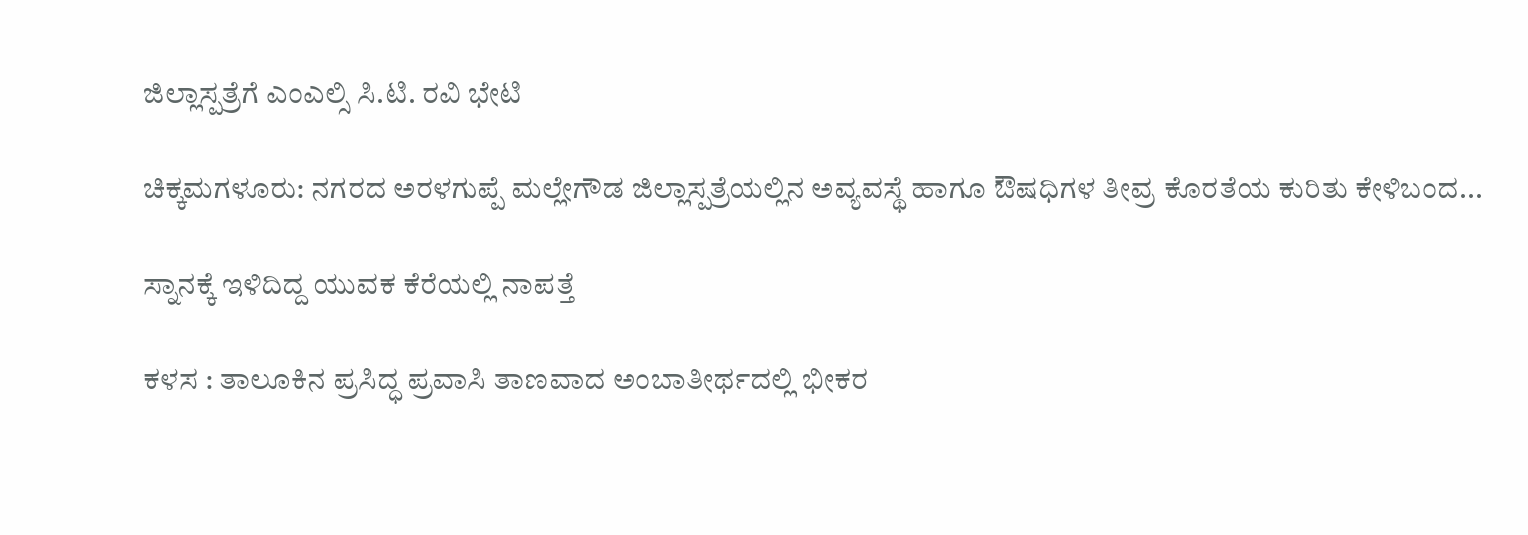ಜಿಲ್ಲಾಸ್ಪತ್ರೆಗೆ ಎಂಎಲ್ಸಿ ಸಿ.ಟಿ. ರವಿ ಭೇಟಿ

ಚಿಕ್ಕಮಗಳೂರು: ನಗರದ ಅರಳಗುಪ್ಪೆ ಮಲ್ಲೇಗೌಡ ಜಿಲ್ಲಾಸ್ಪತ್ರೆಯಲ್ಲಿನ ಅವ್ಯವಸ್ಥೆ ಹಾಗೂ ಔಷಧಿಗಳ ತೀವ್ರ ಕೊರತೆಯ ಕುರಿತು ಕೇಳಿಬಂದ...

ಸ್ನಾನಕ್ಕೆ ಇಳಿದಿದ್ದ ಯುವಕ ಕೆರೆಯಲ್ಲಿ ನಾಪತ್ತೆ

ಕಳಸ : ತಾಲೂಕಿನ ಪ್ರಸಿದ್ಧ ಪ್ರವಾಸಿ ತಾಣವಾದ ಅಂಬಾತೀರ್ಥದಲ್ಲಿ ಭೀಕರ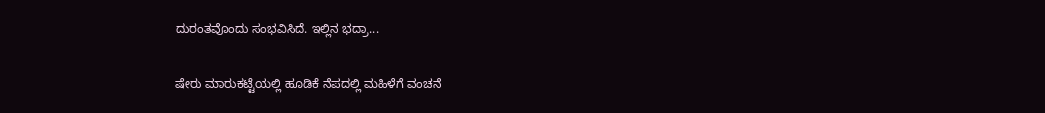ದುರಂತವೊಂದು ಸಂಭವಿಸಿದೆ. ಇಲ್ಲಿನ ಭದ್ರಾ...

ಷೇರು ಮಾರುಕಟ್ಟೆಯಲ್ಲಿ ಹೂಡಿಕೆ ನೆಪದಲ್ಲಿ ಮಹಿಳೆಗೆ ವಂಚನೆ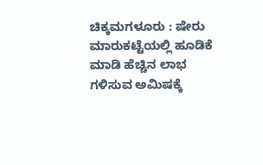ಚಿಕ್ಕಮಗಳೂರು : ಷೇರು ಮಾರುಕಟ್ಟೆಯಲ್ಲಿ ಹೂಡಿಕೆ ಮಾಡಿ ಹೆಚ್ಚಿನ ಲಾಭ ಗಳಿಸುವ ಅಮಿಷಕ್ಕೆ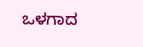ಒಳಗಾದ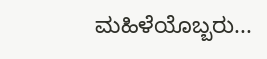ಮಹಿಳೆಯೊಬ್ಬರು...